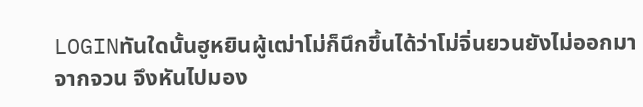LOGINทันใดนั้นฮูหยินผู้เฒ่าโม่ก็นึกขึ้นได้ว่าโม่จิ่นยวนยังไม่ออกมาจากจวน จึงหันไปมอง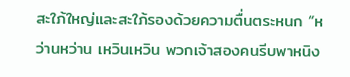สะใภ้ใหญ่และสะใภ้รองด้วยความตื่นตระหนก “หว่านหว่าน เหวินเหวิน พวกเจ้าสองคนรีบพาหนิง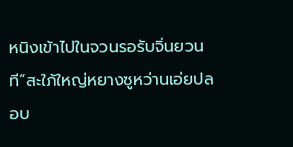หนิงเข้าไปในจวนรอรับจิ่นยวนที”สะใภ้ใหญ่หยางซูหว่านเอ่ยปลอบ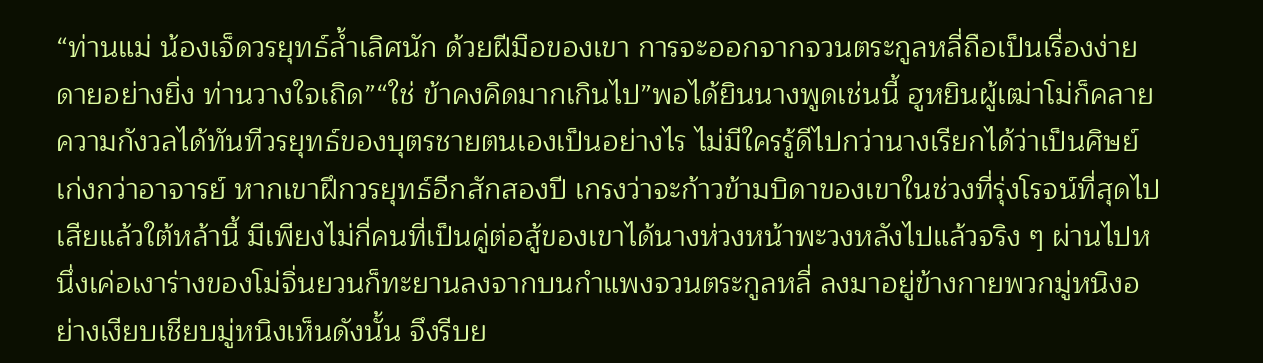“ท่านแม่ น้องเจ็ดวรยุทธ์ล้ำเลิศนัก ด้วยฝีมือของเขา การจะออกจากจวนตระกูลหลี่ถือเป็นเรื่องง่ายดายอย่างยิ่ง ท่านวางใจเถิด”“ใช่ ข้าคงคิดมากเกินไป”พอได้ยินนางพูดเช่นนี้ ฮูหยินผู้เฒ่าโม่ก็คลายความกังวลได้ทันทีวรยุทธ์ของบุตรชายตนเองเป็นอย่างไร ไม่มีใครรู้ดีไปกว่านางเรียกได้ว่าเป็นศิษย์เก่งกว่าอาจารย์ หากเขาฝึกวรยุทธ์อีกสักสองปี เกรงว่าจะก้าวข้ามบิดาของเขาในช่วงที่รุ่งโรจน์ที่สุดไปเสียแล้วใต้หล้านี้ มีเพียงไม่กี่คนที่เป็นคู่ต่อสู้ของเขาได้นางห่วงหน้าพะวงหลังไปแล้วจริง ๆ ผ่านไปหนึ่งเค่อเงาร่างของโม่จิ่นยวนก็ทะยานลงจากบนกำแพงจวนตระกูลหลี่ ลงมาอยู่ข้างกายพวกมู่หนิงอย่างเงียบเชียบมู่หนิงเห็นดังนั้น จึงรีบย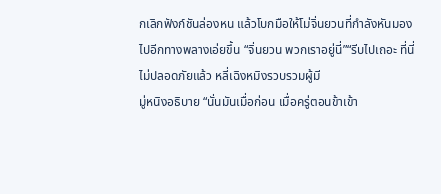กเลิกฟังก์ชันล่องหน แล้วโบกมือให้โม่จิ่นยวนที่กำลังหันมองไปอีกทางพลางเอ่ยขึ้น “จิ่นยวน พวกเราอยู่นี่”“รีบไปเถอะ ที่นี่ไม่ปลอดภัยแล้ว หลี่เฉิงหมิงรวบรวมผู้มี
มู่หนิงอธิบาย “นั่นมันเมื่อก่อน เมื่อครู่ตอนข้าเข้า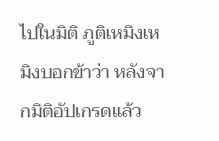ไปในมิติ ภูติเหมิงเหมิงบอกข้าว่า หลังจากมิติอัปเกรดแล้ว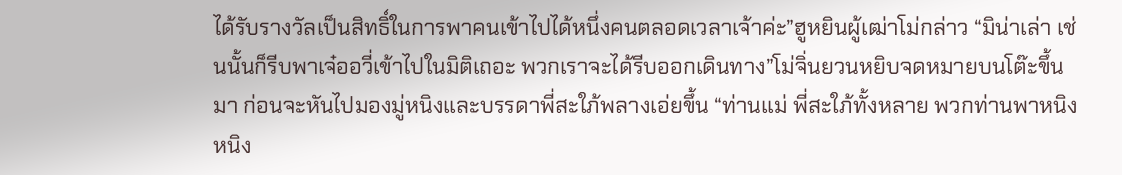ได้รับรางวัลเป็นสิทธิ์ในการพาคนเข้าไปได้หนึ่งคนตลอดเวลาเจ้าค่ะ”ฮูหยินผู้เฒ่าโม่กล่าว “มิน่าเล่า เช่นนั้นก็รีบพาเจ๋ออวี่เข้าไปในมิติเถอะ พวกเราจะได้รีบออกเดินทาง”โม่จิ่นยวนหยิบจดหมายบนโต๊ะขึ้นมา ก่อนจะหันไปมองมู่หนิงและบรรดาพี่สะใภ้พลางเอ่ยขึ้น “ท่านแม่ พี่สะใภ้ทั้งหลาย พวกท่านพาหนิงหนิง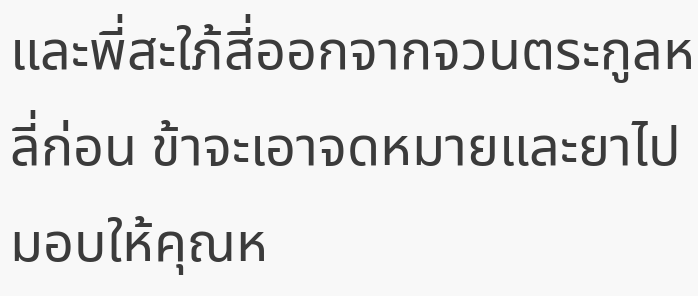และพี่สะใภ้สี่ออกจากจวนตระกูลหลี่ก่อน ข้าจะเอาจดหมายและยาไปมอบให้คุณห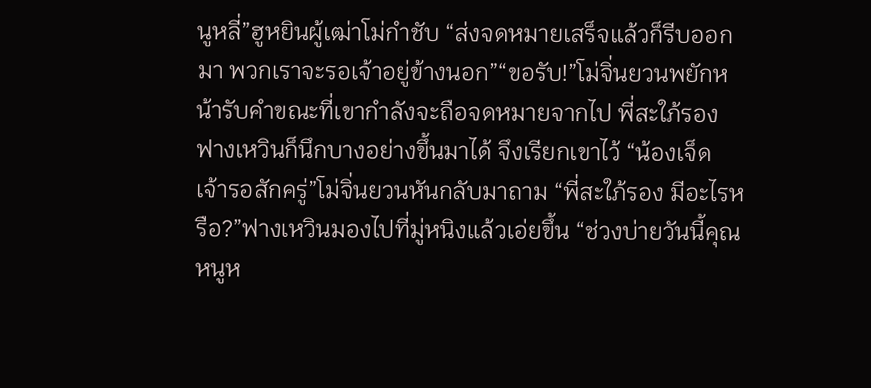นูหลี่”ฮูหยินผู้เฒ่าโม่กำชับ “ส่งจดหมายเสร็จแล้วก็รีบออกมา พวกเราจะรอเจ้าอยู่ข้างนอก”“ขอรับ!”โม่จิ่นยวนพยักหน้ารับคำขณะที่เขากำลังจะถือจดหมายจากไป พี่สะใภ้รองฟางเหวินก็นึกบางอย่างขึ้นมาได้ จึงเรียกเขาไว้ “น้องเจ็ด เจ้ารอสักครู่”โม่จิ่นยวนหันกลับมาถาม “พี่สะใภ้รอง มีอะไรหรือ?”ฟางเหวินมองไปที่มู่หนิงแล้วเอ่ยขึ้น “ช่วงบ่ายวันนี้คุณหนูห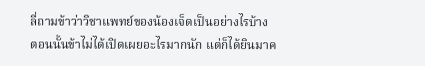ลี่ถามข้าว่าวิชาแพทย์ของน้องเจ็ดเป็นอย่างไรบ้าง ตอนนั้นข้าไม่ได้เปิดเผยอะไรมากนัก แต่ก็ได้ยินมาค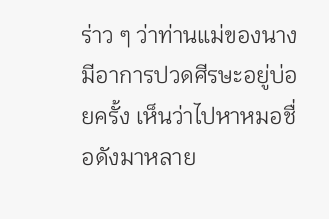ร่าว ๆ ว่าท่านแม่ของนางมีอาการปวดศีรษะอยู่บ่อยครั้ง เห็นว่าไปหาหมอชื่อดังมาหลาย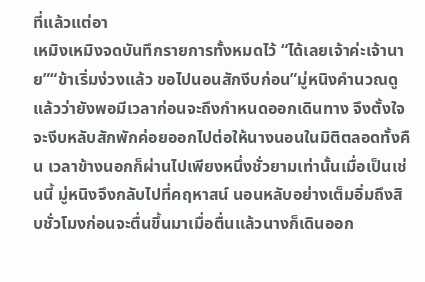ที่แล้วแต่อา
เหมิงเหมิงจดบันทึกรายการทั้งหมดไว้ “ได้เลยเจ้าค่ะเจ้านาย”“ข้าเริ่มง่วงแล้ว ขอไปนอนสักงีบก่อน”มู่หนิงคำนวณดูแล้วว่ายังพอมีเวลาก่อนจะถึงกำหนดออกเดินทาง จึงตั้งใจจะงีบหลับสักพักค่อยออกไปต่อให้นางนอนในมิติตลอดทั้งคืน เวลาข้างนอกก็ผ่านไปเพียงหนึ่งชั่วยามเท่านั้นเมื่อเป็นเช่นนี้ มู่หนิงจึงกลับไปที่คฤหาสน์ นอนหลับอย่างเต็มอิ่มถึงสิบชั่วโมงก่อนจะตื่นขึ้นมาเมื่อตื่นแล้วนางก็เดินออก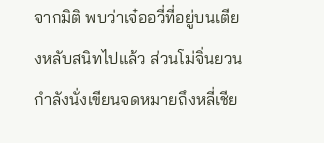จากมิติ พบว่าเจ๋ออวี่ที่อยู่บนเตียงหลับสนิทไปแล้ว ส่วนโม่จิ่นยวนกำลังนั่งเขียนจดหมายถึงหลี่เชีย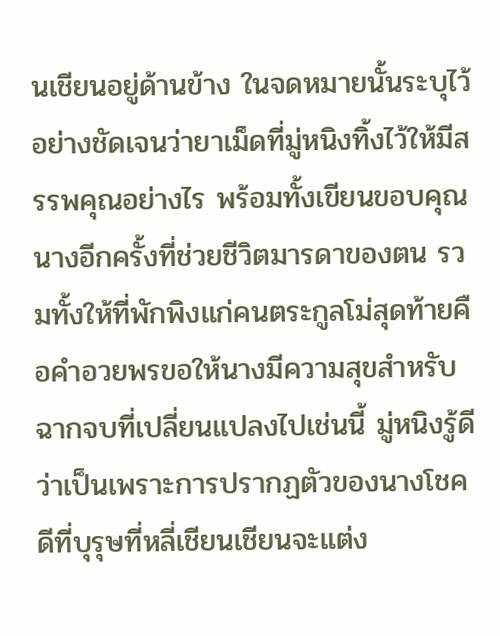นเชียนอยู่ด้านข้าง ในจดหมายนั้นระบุไว้อย่างชัดเจนว่ายาเม็ดที่มู่หนิงทิ้งไว้ให้มีสรรพคุณอย่างไร พร้อมทั้งเขียนขอบคุณนางอีกครั้งที่ช่วยชีวิตมารดาของตน รวมทั้งให้ที่พักพิงแก่คนตระกูลโม่สุดท้ายคือคำอวยพรขอให้นางมีความสุขสำหรับฉากจบที่เปลี่ยนแปลงไปเช่นนี้ มู่หนิงรู้ดีว่าเป็นเพราะการปรากฏตัวของนางโชคดีที่บุรุษที่หลี่เชียนเชียนจะแต่ง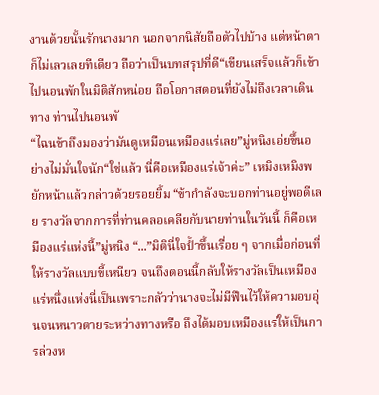งานด้วยนั้นรักนางมาก นอกจากนิสัยถือตัวไปบ้าง แต่หน้าตาก็ไม่เลวเลยทีเดียว ถือว่าเป็นบทสรุปที่ดี“เขียนเสร็จแล้วก็เข้าไปนอนพักในมิติสักหน่อย ถือโอกาสตอนที่ยังไม่ถึงเวลาเดินทาง ท่านไปนอนพั
“ไฉนข้าถึงมองว่ามันดูเหมือนเหมืองแร่เลย”มู่หนิงเอ่ยขึ้นอย่างไม่มั่นใจนัก“ใช่แล้ว นี่คือเหมืองแร่เจ้าค่ะ” เหมิงเหมิงพยักหน้าแล้วกล่าวด้วยรอยยิ้ม “ข้ากำลังจะบอกท่านอยู่พอดีเลย รางวัลจากการที่ท่านคลอเคลียกับนายท่านในวันนี้ ก็คือเหมืองแร่แห่งนี้”มู่หนิง “...”มิตินี่ใจป้ำขึ้นเรื่อย ๆ จากเมื่อก่อนที่ให้รางวัลแบบขี้เหนียว จนถึงตอนนี้กลับให้รางวัลเป็นเหมืองแร่หนึ่งแห่งนี่เป็นเพราะกลัวว่านางจะไม่มีฟืนไว้ให้ความอบอุ่นจนหนาวตายระหว่างทางหรือ ถึงได้มอบเหมืองแร่ให้เป็นการล่วงห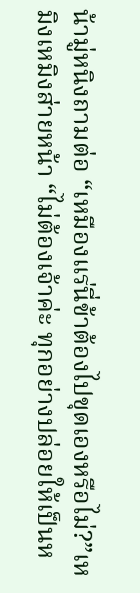น้ามู่หนิงถามต่อ “เหมืองแร่นี่ข้าต้องไปขุดเองหรือไม่?”เหมิงเหมิงส่ายหน้า “ไม่ต้องเจ้าค่ะ ทุกอย่างปล่อยให้เป็นห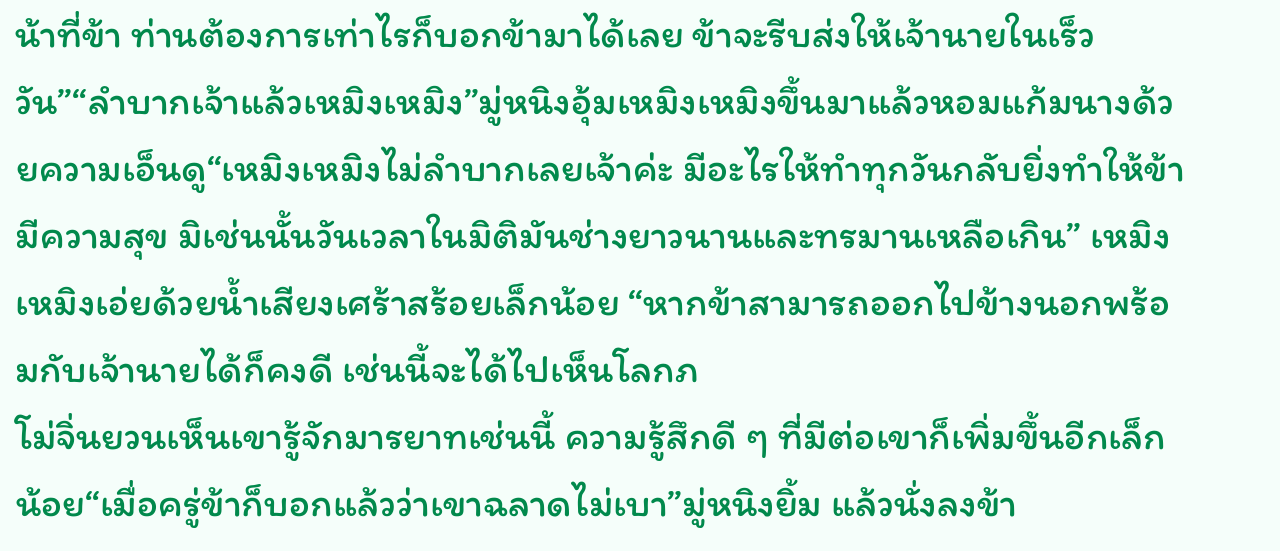น้าที่ข้า ท่านต้องการเท่าไรก็บอกข้ามาได้เลย ข้าจะรีบส่งให้เจ้านายในเร็ววัน”“ลำบากเจ้าแล้วเหมิงเหมิง”มู่หนิงอุ้มเหมิงเหมิงขึ้นมาแล้วหอมแก้มนางด้วยความเอ็นดู“เหมิงเหมิงไม่ลำบากเลยเจ้าค่ะ มีอะไรให้ทำทุกวันกลับยิ่งทำให้ข้ามีความสุข มิเช่นนั้นวันเวลาในมิติมันช่างยาวนานและทรมานเหลือเกิน” เหมิงเหมิงเอ่ยด้วยน้ำเสียงเศร้าสร้อยเล็กน้อย “หากข้าสามารถออกไปข้างนอกพร้อมกับเจ้านายได้ก็คงดี เช่นนี้จะได้ไปเห็นโลกภ
โม่จิ่นยวนเห็นเขารู้จักมารยาทเช่นนี้ ความรู้สึกดี ๆ ที่มีต่อเขาก็เพิ่มขึ้นอีกเล็กน้อย“เมื่อครู่ข้าก็บอกแล้วว่าเขาฉลาดไม่เบา”มู่หนิงยิ้ม แล้วนั่งลงข้า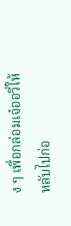ง ๆ เพื่อกล่อมเจ๋ออวี่ให้หลับไปก่อ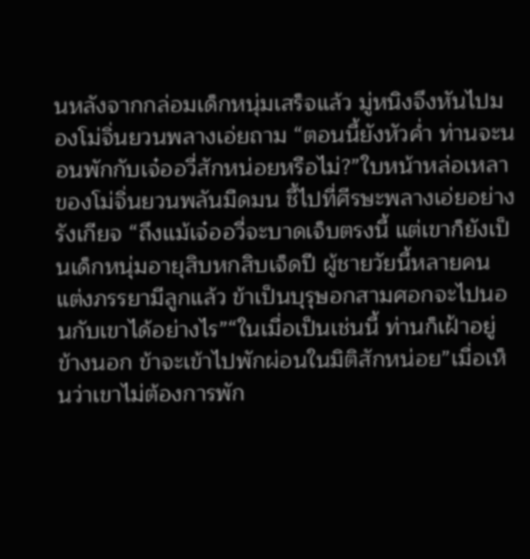นหลังจากกล่อมเด็กหนุ่มเสร็จแล้ว มู่หนิงจึงหันไปมองโม่จิ่นยวนพลางเอ่ยถาม “ตอนนี้ยังหัวค่ำ ท่านจะนอนพักกับเจ๋ออวี่สักหน่อยหรือไม่?”ใบหน้าหล่อเหลาของโม่จิ่นยวนพลันมืดมน ชี้ไปที่ศีรษะพลางเอ่ยอย่างรังเกียจ “ถึงแม้เจ๋ออวี่จะบาดเจ็บตรงนี้ แต่เขาก็ยังเป็นเด็กหนุ่มอายุสิบหกสิบเจ็ดปี ผู้ชายวัยนี้หลายคนแต่งภรรยามีลูกแล้ว ข้าเป็นบุรุษอกสามศอกจะไปนอนกับเขาได้อย่างไร”“ในเมื่อเป็นเช่นนี้ ท่านก็เฝ้าอยู่ข้างนอก ข้าจะเข้าไปพักผ่อนในมิติสักหน่อย”เมื่อเห็นว่าเขาไม่ต้องการพัก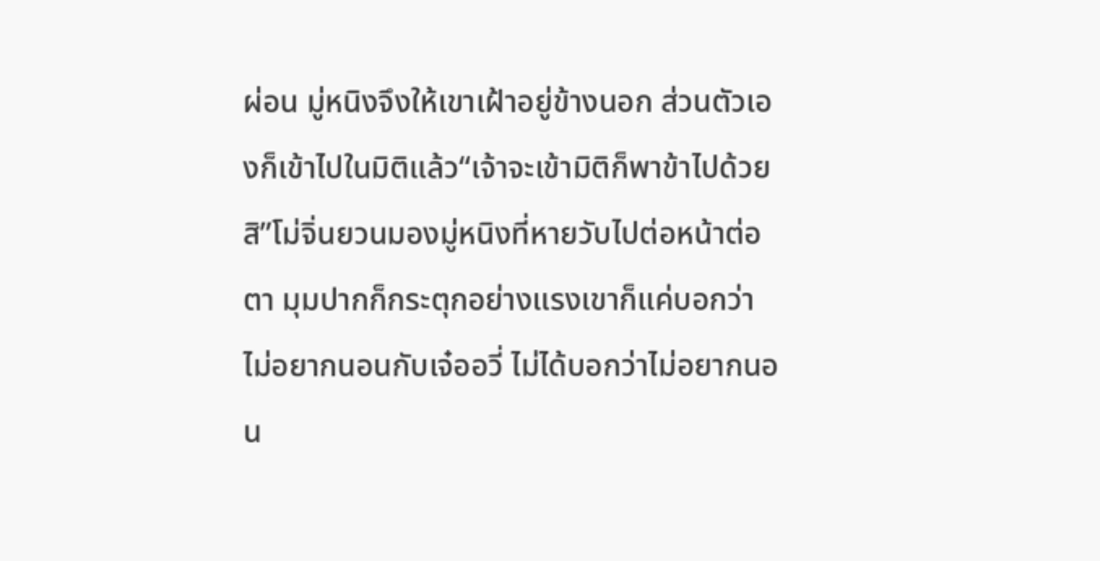ผ่อน มู่หนิงจึงให้เขาเฝ้าอยู่ข้างนอก ส่วนตัวเองก็เข้าไปในมิติแล้ว“เจ้าจะเข้ามิติก็พาข้าไปด้วยสิ”โม่จิ่นยวนมองมู่หนิงที่หายวับไปต่อหน้าต่อตา มุมปากก็กระตุกอย่างแรงเขาก็แค่บอกว่าไม่อยากนอนกับเจ๋ออวี่ ไม่ได้บอกว่าไม่อยากนอน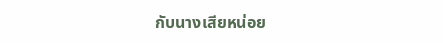กับนางเสียหน่อย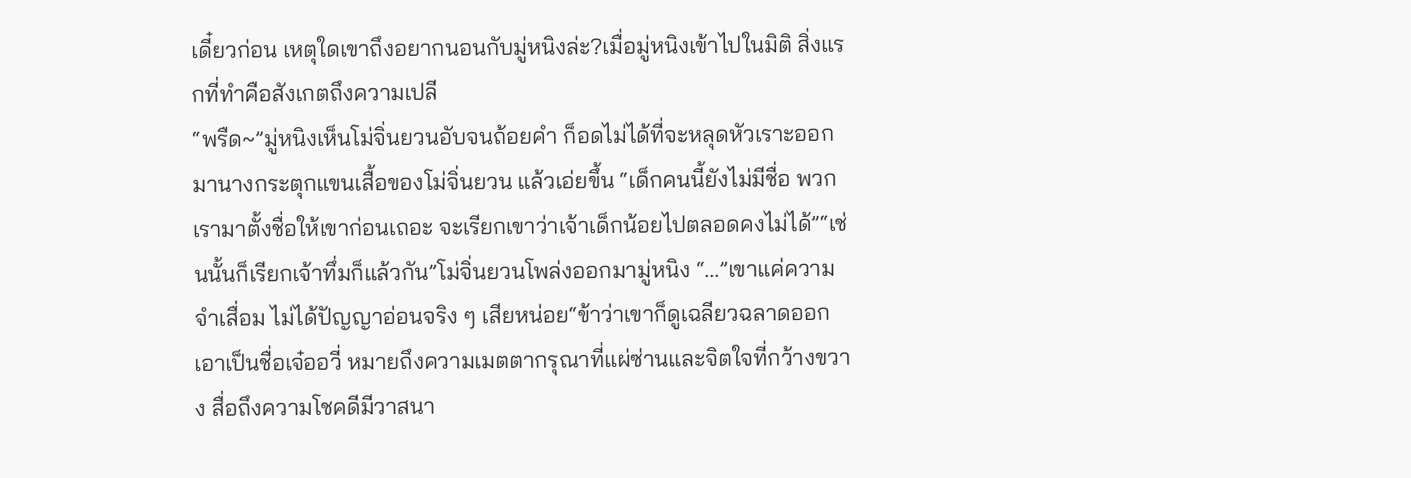เดี๋ยวก่อน เหตุใดเขาถึงอยากนอนกับมู่หนิงล่ะ?เมื่อมู่หนิงเข้าไปในมิติ สิ่งแรกที่ทำคือสังเกตถึงความเปลี
“พรืด~”มู่หนิงเห็นโม่จิ่นยวนอับจนถ้อยคำ ก็อดไม่ได้ที่จะหลุดหัวเราะออกมานางกระตุกแขนเสื้อของโม่จิ่นยวน แล้วเอ่ยขึ้น “เด็กคนนี้ยังไม่มีชื่อ พวกเรามาตั้งชื่อให้เขาก่อนเถอะ จะเรียกเขาว่าเจ้าเด็กน้อยไปตลอดคงไม่ได้”“เช่นนั้นก็เรียกเจ้าทึ่มก็แล้วกัน”โม่จิ่นยวนโพล่งออกมามู่หนิง “...”เขาแค่ความจำเสื่อม ไม่ได้ปัญญาอ่อนจริง ๆ เสียหน่อย“ข้าว่าเขาก็ดูเฉลียวฉลาดออก เอาเป็นชื่อเจ๋ออวี่ หมายถึงความเมตตากรุณาที่แผ่ซ่านและจิตใจที่กว้างขวาง สื่อถึงความโชคดีมีวาสนา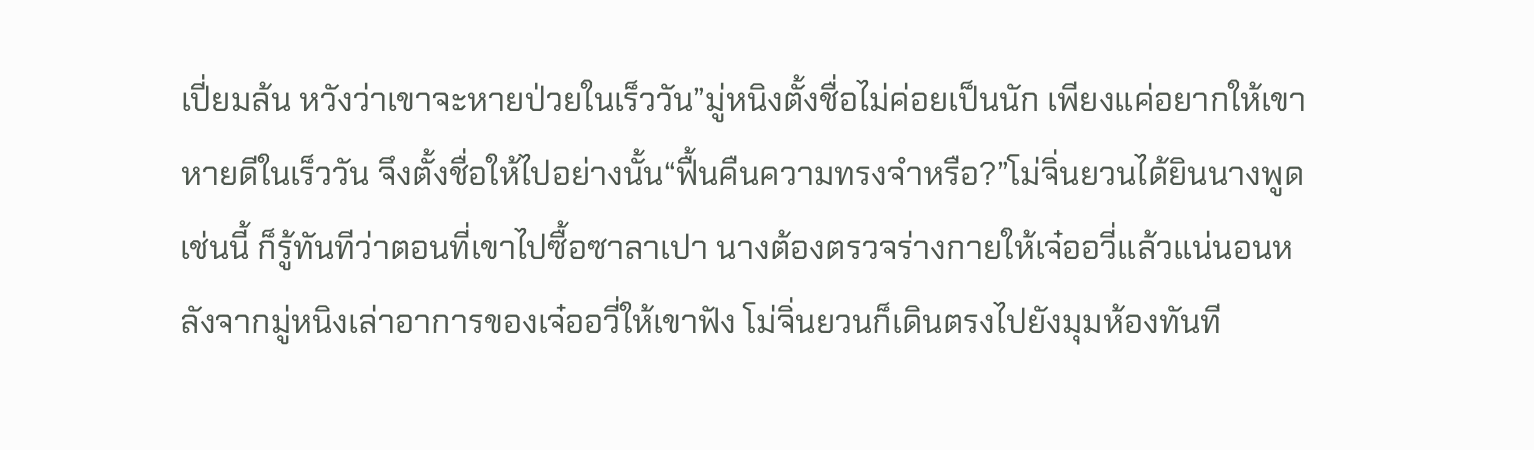เปี่ยมล้น หวังว่าเขาจะหายป่วยในเร็ววัน”มู่หนิงตั้งชื่อไม่ค่อยเป็นนัก เพียงแค่อยากให้เขาหายดีในเร็ววัน จึงตั้งชื่อให้ไปอย่างนั้น“ฟื้นคืนความทรงจำหรือ?”โม่จิ่นยวนได้ยินนางพูดเช่นนี้ ก็รู้ทันทีว่าตอนที่เขาไปซื้อซาลาเปา นางต้องตรวจร่างกายให้เจ๋ออวี่แล้วแน่นอนหลังจากมู่หนิงเล่าอาการของเจ๋ออวี่ให้เขาฟัง โม่จิ่นยวนก็เดินตรงไปยังมุมห้องทันที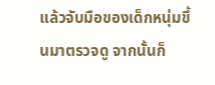แล้วจับมือของเด็กหนุ่มขึ้นมาตรวจดู จากนั้นก็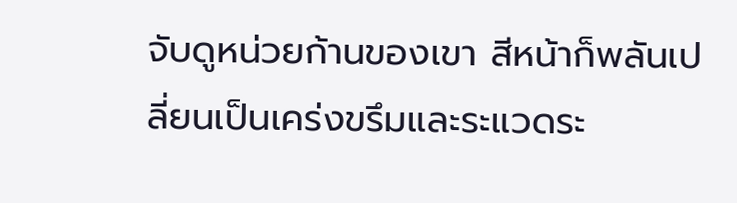จับดูหน่วยก้านของเขา สีหน้าก็พลันเปลี่ยนเป็นเคร่งขรึมและระแวดระ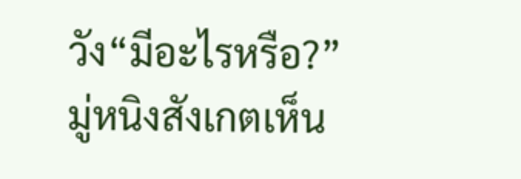วัง“มีอะไรหรือ?”มู่หนิงสังเกตเห็น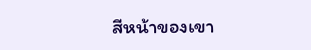สีหน้าของเขา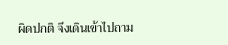ผิดปกติ จึงเดินเข้าไปถาม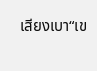เสียงเบา“เข